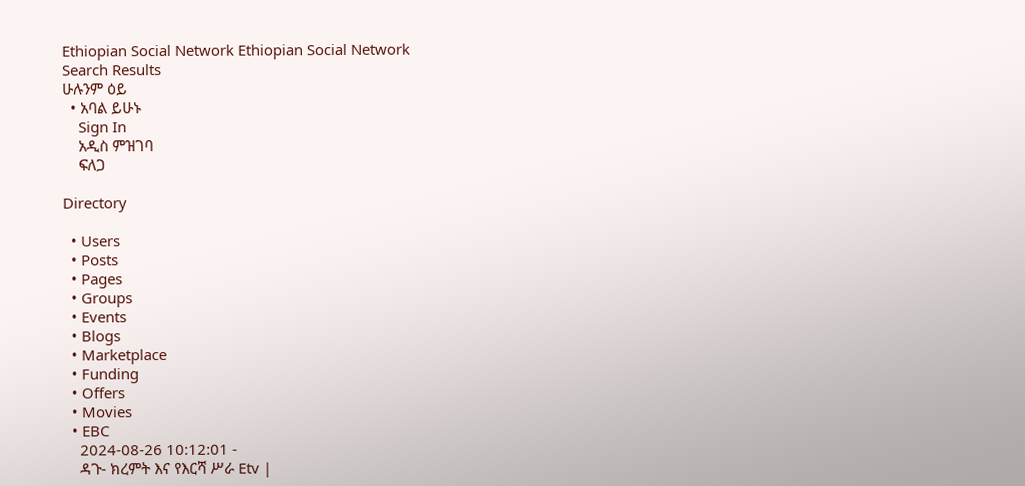Ethiopian Social Network Ethiopian Social Network
Search Results
ሁሉንም ዕይ
  • አባል ይሁኑ
    Sign In
    አዲስ ምዝገባ
    ፍለጋ

Directory

  • Users
  • Posts
  • Pages
  • Groups
  • Events
  • Blogs
  • Marketplace
  • Funding
  • Offers
  • Movies
  • EBC
    2024-08-26 10:12:01 -
    ዳጉ- ክረምት እና የእርሻ ሥራ Etv |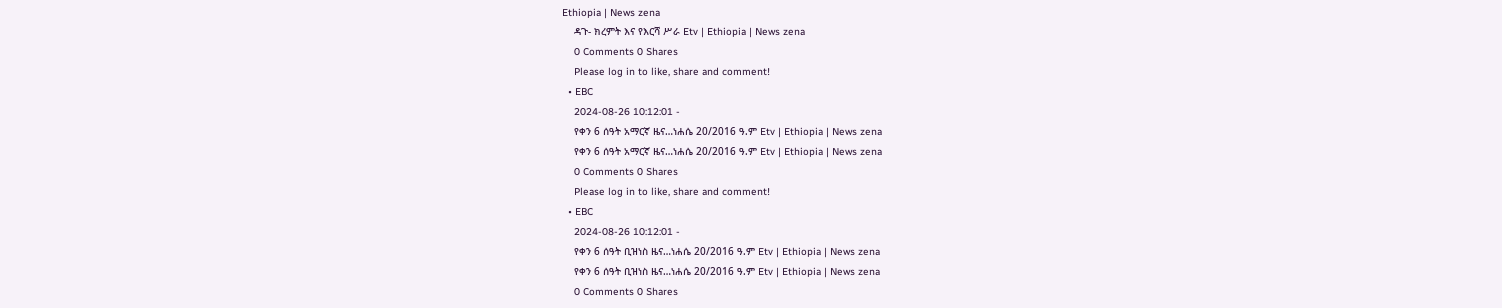Ethiopia | News zena
    ዳጉ- ክረምት እና የእርሻ ሥራ Etv | Ethiopia | News zena
    0 Comments 0 Shares
    Please log in to like, share and comment!
  • EBC
    2024-08-26 10:12:01 -
    የቀን 6 ሰዓት አማርኛ ዜና…ነሐሴ 20/2016 ዓ.ም Etv | Ethiopia | News zena
    የቀን 6 ሰዓት አማርኛ ዜና…ነሐሴ 20/2016 ዓ.ም Etv | Ethiopia | News zena
    0 Comments 0 Shares
    Please log in to like, share and comment!
  • EBC
    2024-08-26 10:12:01 -
    የቀን 6 ሰዓት ቢዝነስ ዜና…ነሐሴ 20/2016 ዓ.ም Etv | Ethiopia | News zena
    የቀን 6 ሰዓት ቢዝነስ ዜና…ነሐሴ 20/2016 ዓ.ም Etv | Ethiopia | News zena
    0 Comments 0 Shares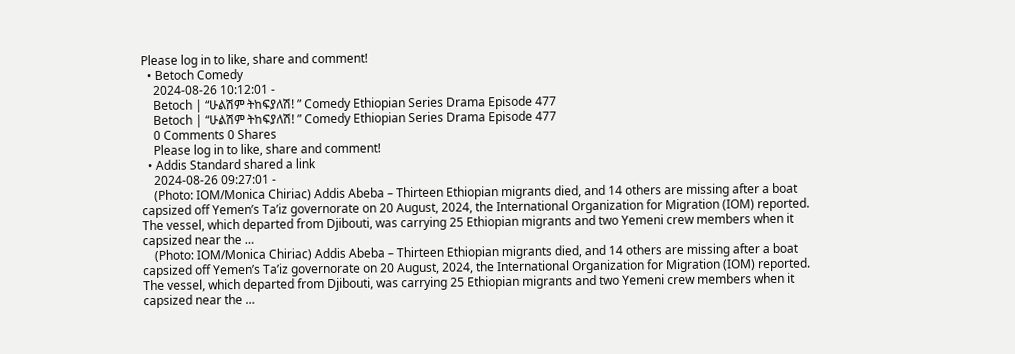Please log in to like, share and comment!
  • Betoch Comedy
    2024-08-26 10:12:01 -
    Betoch | “ሁልሽም ትከፍያለሽ! ” Comedy Ethiopian Series Drama Episode 477
    Betoch | “ሁልሽም ትከፍያለሽ! ” Comedy Ethiopian Series Drama Episode 477
    0 Comments 0 Shares
    Please log in to like, share and comment!
  • Addis Standard shared a link
    2024-08-26 09:27:01 -
    (Photo: IOM/Monica Chiriac) Addis Abeba – Thirteen Ethiopian migrants died, and 14 others are missing after a boat capsized off Yemen’s Ta’iz governorate on 20 August, 2024, the International Organization for Migration (IOM) reported. The vessel, which departed from Djibouti, was carrying 25 Ethiopian migrants and two Yemeni crew members when it capsized near the …
    (Photo: IOM/Monica Chiriac) Addis Abeba – Thirteen Ethiopian migrants died, and 14 others are missing after a boat capsized off Yemen’s Ta’iz governorate on 20 August, 2024, the International Organization for Migration (IOM) reported. The vessel, which departed from Djibouti, was carrying 25 Ethiopian migrants and two Yemeni crew members when it capsized near the …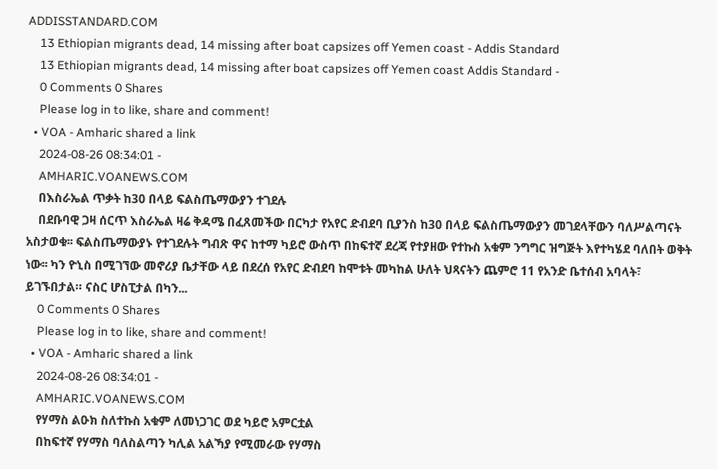ADDISSTANDARD.COM
    13 Ethiopian migrants dead, 14 missing after boat capsizes off Yemen coast - Addis Standard
    13 Ethiopian migrants dead, 14 missing after boat capsizes off Yemen coast Addis Standard -
    0 Comments 0 Shares
    Please log in to like, share and comment!
  • VOA - Amharic shared a link
    2024-08-26 08:34:01 -
    AMHARIC.VOANEWS.COM
    በእስራኤል ጥቃት ከ30 በላይ ፍልስጤማውያን ተገደሉ
    በደቡባዊ ጋዛ ሰርጥ እስራኤል ዛሬ ቅዳሜ በፈጸመችው በርካታ የአየር ድብደባ ቢያንስ ከ30 በላይ ፍልስጤማውያን መገደላቸውን ባለሥልጣናት አስታወቁ፡፡ ፍልስጤማውያኑ የተገደሉት ግብጽ ዋና ከተማ ካይሮ ውስጥ በከፍተኛ ደረጃ የተያዘው የተኩስ አቁም ንግግር ዝግጅት እየተካሄደ ባለበት ወቅት ነው፡፡ ካን ዮኒስ በሚገኘው መኖሪያ ቤታቸው ላይ በደረሰ የአየር ድብደባ ከሞቱት መካከል ሁለት ህጻናትን ጨምሮ 11 የአንድ ቤተሰብ አባላት፣ ይገኙበታል። ናስር ሆስፒታል በካን...
    0 Comments 0 Shares
    Please log in to like, share and comment!
  • VOA - Amharic shared a link
    2024-08-26 08:34:01 -
    AMHARIC.VOANEWS.COM
    የሃማስ ልዑክ ስለተኩስ አቁም ለመነጋገር ወደ ካይሮ አምርቷል
    በከፍተኛ የሃማስ ባለስልጣን ካሊል አልኻያ የሚመራው የሃማስ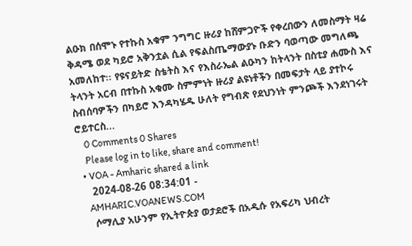ልዑክ በሰሞኑ የተኩስ አቁም ንግግር ዙሪያ ከሸምጋዮች የቀረበውን ለመስማት ዛሬ ቅዳሜ ወደ ካይሮ አቅንቷል ሲል የፍልስጤማውያኑ ቡድን ባወጣው መግለጫ አመለከተ፡፡ የዩናይትድ ስቴትስ እና የእስራኤል ልዑካን ከትላንት በስቲያ ሐሙስ እና ትላንት አርብ በተኩስ አቁሙ ስምምነት ዙሪያ ልዩነቶችን በመፍታት ላይ ያተኮሩ ስብሰባዎችን በካይሮ እንዳካሄዱ ሁለት የግብጽ የደህንነት ምንጮች እንደነገሩት ሮይተርስ...
    0 Comments 0 Shares
    Please log in to like, share and comment!
  • VOA - Amharic shared a link
    2024-08-26 08:34:01 -
    AMHARIC.VOANEWS.COM
    ሶማሊያ አሁንም የኢትዮጵያ ወታደሮች በአዲሱ የአፍሪካ ህብረት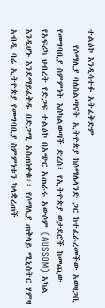ተልዕኮ እንዲሳተፉ አትፈቅድም
    የሶማሊያ ባለስልጣናት ኢትዮጵያ ከሶማሌላንድ ጋር ከተፈራረመችው አወዛጋቢ የመግባቢያ ስምምነት እስካልወጣች ድረስ፣ የኢትዮጵያ ወታደሮች ከመጪው የአፍሪካ ህብረት የድጋፍ ተልዕኮ በአጭር አጠራሩ አውሶም (AUSSOM) አካል እንዲሆኑ እንደማይፈቅዱ በድጋሚ አስጠነቀቁ፡፡ የሶማሊያ ጠቅላይ ሚኒስትር ሃምዛ አብዲ ባሬ ኢትዮጵያ የመግባቢያ ስምምነቱን ካላቋረጠች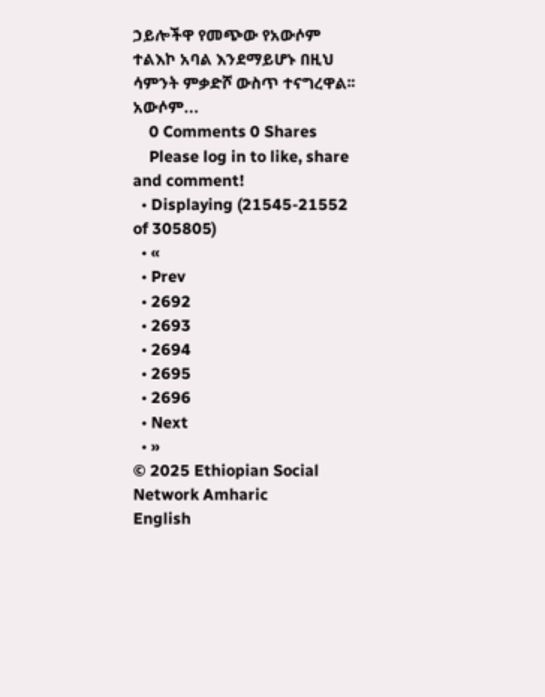ኃይሎችዋ የመጭው የአውሶም ተልእኮ አባል እንደማይሆኑ በዚህ ሳምንት ምቃድሾ ውስጥ ተናግረዋል፡፡ አውሶም...
    0 Comments 0 Shares
    Please log in to like, share and comment!
  • Displaying (21545-21552 of 305805)
  • «
  • Prev
  • 2692
  • 2693
  • 2694
  • 2695
  • 2696
  • Next
  • »
© 2025 Ethiopian Social Network Amharic
English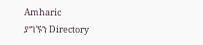Amharic
ያግኙን Directory